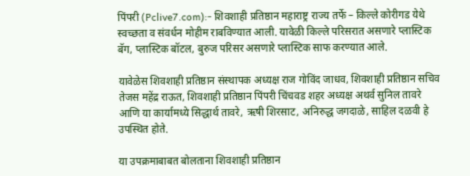पिंपरी (Pclive7.com):- शिवशाही प्रतिष्ठान महाराष्ट्र राज्य तर्फे – किल्ले कोरीगड येथे स्वच्छता व संवर्धन मोहीम राबविण्यात आली. यावेळी किल्ले परिसरात असणारे प्लास्टिक बॅग, प्लास्टिक बॉटल, बुरुज परिसर असणारे प्लास्टिक साफ करण्यात आले.

यावेळेस शिवशाही प्रतिष्ठान संस्थापक अध्यक्ष राज गोविंद जाधव, शिवशाही प्रतिष्ठान सचिव तेजस महेंद्र राऊत, शिवशाही प्रतिष्ठान पिंपरी चिंचवड शहर अध्यक्ष अथर्व सुनिल तावरे आणि या कार्यामध्ये सिद्धार्थ तावरे, ऋषी शिरसाट, अनिरुद्ध जगदाळे, साहिल दळवी हे उपस्थित होते.

या उपक्रमाबाबत बोलताना शिवशाही प्रतिष्ठान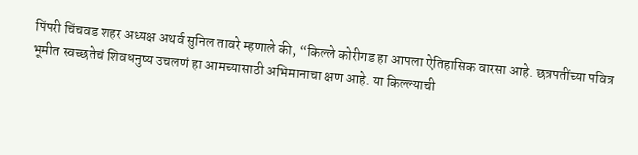पिंपरी चिंचवड शहर अध्यक्ष अथर्व सुनिल तावरे म्हणाले की, “किल्ले कोरीगड हा आपला ऐतिहासिक वारसा आहे. छत्रपतींच्या पवित्र भूमीत स्वच्छतेचं शिवधनुष्य उचलणं हा आमच्यासाठी अभिमानाचा क्षण आहे. या किल्ल्याची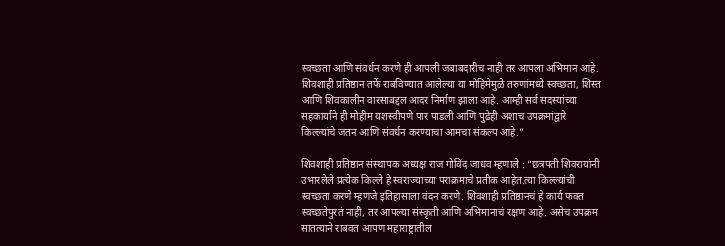स्वच्छता आणि संवर्धन करणे ही आपली जबाबदारीच नाही तर आपला अभिमान आहे. शिवशाही प्रतिष्ठान तर्फे राबविण्यात आलेल्या या मोहिमेमुळे तरुणांमध्ये स्वच्छता, शिस्त आणि शिवकालीन वारसाबद्दल आदर निर्माण झाला आहे. आम्ही सर्व सदस्यांच्या सहकार्याने ही मोहीम यशस्वीपणे पार पाडली आणि पुढेही अशाच उपक्रमांद्वारे किल्ल्यांचे जतन आणि संवर्धन करण्याचा आमचा संकल्प आहे.”

शिवशाही प्रतिष्ठान संस्थापक अध्यक्ष राज गोविंद जाधव म्हणाले : “छत्रपती शिवरायांनी उभारलेले प्रत्येक किल्ले हे स्वराज्याच्या पराक्रमाचे प्रतीक आहेत.त्या किल्ल्यांची स्वच्छता करणे म्हणजे इतिहासाला वंदन करणे. शिवशाही प्रतिष्ठानचं हे कार्य फक्त स्वच्छतेपुरतं नाही, तर आपल्या संस्कृती आणि अभिमानाचं रक्षण आहे. असेच उपक्रम सातत्याने राबवत आपण महाराष्ट्रातील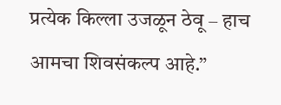प्रत्येक किल्ला उजळून ठेवू – हाच आमचा शिवसंकल्प आहे.”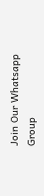Join Our Whatsapp Group